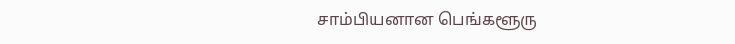சாம்பியனான பெங்களூரு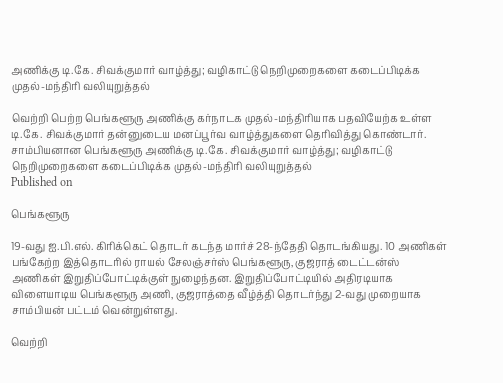அணிக்கு டி.கே. சிவக்குமார் வாழ்த்து; வழிகாட்டு நெறிமுறைகளை கடைப்பிடிக்க முதல்-மந்திரி வலியுறுத்தல்

வெற்றி பெற்ற பெங்களூரு அணிக்கு கர்நாடக முதல்-மந்திரியாக பதவியேற்க உள்ள டி.கே. சிவக்குமார் தன்னுடைய மனப்பூர்வ வாழ்த்துகளை தெரிவித்து கொண்டார்.
சாம்பியனான பெங்களூரு அணிக்கு டி.கே. சிவக்குமார் வாழ்த்து; வழிகாட்டு நெறிமுறைகளை கடைப்பிடிக்க முதல்-மந்திரி வலியுறுத்தல்
Published on

பெங்களூரு

19-வது ஐ.பி.எல். கிரிக்கெட் தொடர் கடந்த மார்ச் 28-ந்தேதி தொடங்கியது. 10 அணிகள் பங்கேற்ற இத்தொடரில் ராயல் சேலஞ்சர்ஸ் பெங்களூரு, குஜராத் டைட்டன்ஸ் அணிகள் இறுதிப்போட்டிக்குள் நுழைந்தன. இறுதிப்போட்டியில் அதிரடியாக விளையாடிய பெங்களூரு அணி, குஜராத்தை வீழ்த்தி தொடர்ந்து 2-வது முறையாக சாம்பியன் பட்டம் வென்றுள்ளது.

வெற்றி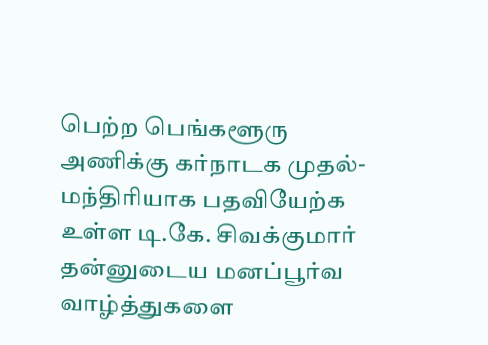பெற்ற பெங்களூரு அணிக்கு கர்நாடக முதல்-மந்திரியாக பதவியேற்க உள்ள டி.கே. சிவக்குமார் தன்னுடைய மனப்பூர்வ வாழ்த்துகளை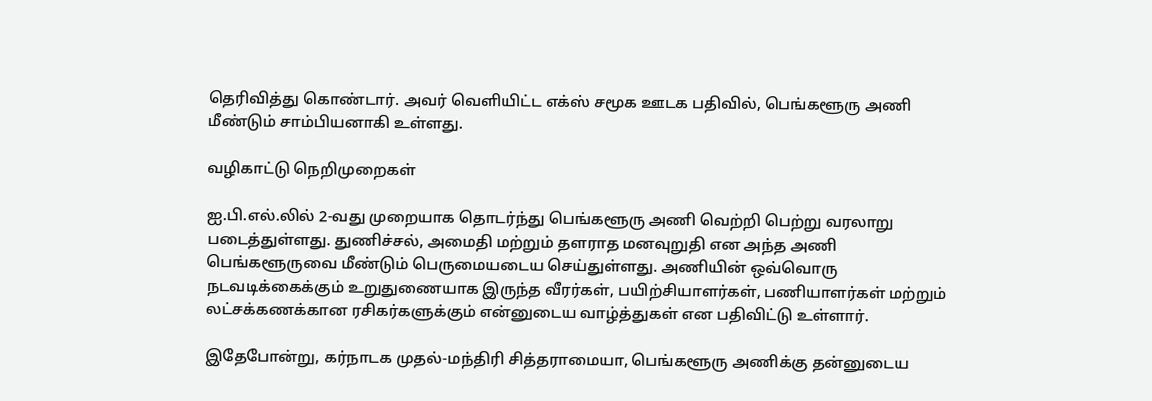தெரிவித்து கொண்டார். அவர் வெளியிட்ட எக்ஸ் சமூக ஊடக பதிவில், பெங்களூரு அணி மீண்டும் சாம்பியனாகி உள்ளது.

வழிகாட்டு நெறிமுறைகள்

ஐ.பி.எல்.லில் 2-வது முறையாக தொடர்ந்து பெங்களூரு அணி வெற்றி பெற்று வரலாறு படைத்துள்ளது. துணிச்சல், அமைதி மற்றும் தளராத மனவுறுதி என அந்த அணி பெங்களூருவை மீண்டும் பெருமையடைய செய்துள்ளது. அணியின் ஒவ்வொரு நடவடிக்கைக்கும் உறுதுணையாக இருந்த வீரர்கள், பயிற்சியாளர்கள், பணியாளர்கள் மற்றும் லட்சக்கணக்கான ரசிகர்களுக்கும் என்னுடைய வாழ்த்துகள் என பதிவிட்டு உள்ளார்.

இதேபோன்று, கர்நாடக முதல்-மந்திரி சித்தராமையா, பெங்களூரு அணிக்கு தன்னுடைய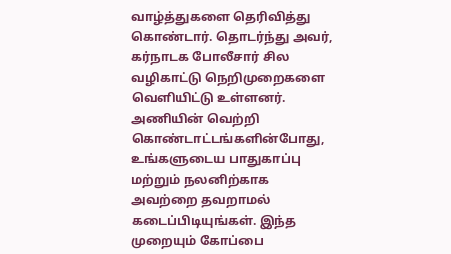வாழ்த்துகளை தெரிவித்து கொண்டார். தொடர்ந்து அவர், கர்நாடக போலீசார் சில வழிகாட்டு நெறிமுறைகளை வெளியிட்டு உள்ளனர். அணியின் வெற்றி கொண்டாட்டங்களின்போது, உங்களுடைய பாதுகாப்பு மற்றும் நலனிற்காக அவற்றை தவறாமல் கடைப்பிடியுங்கள். இந்த முறையும் கோப்பை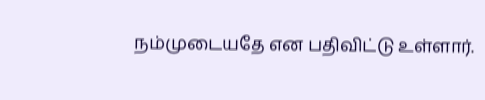நம்முடையதே என பதிவிட்டு உள்ளார்.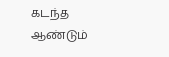கடந்த ஆண்டும்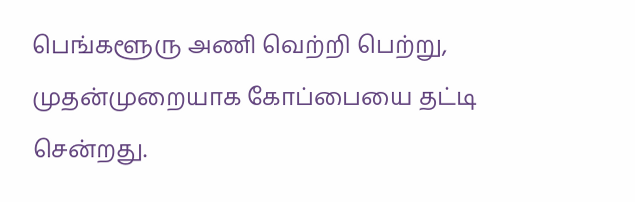பெங்களூரு அணி வெற்றி பெற்று, முதன்முறையாக கோப்பையை தட்டி சென்றது.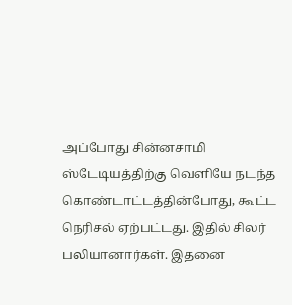அப்போது சின்னசாமி ஸ்டேடியத்திற்கு வெளியே நடந்த கொண்டாட்டத்தின்போது, கூட்ட நெரிசல் ஏற்பட்டது. இதில் சிலர் பலியானார்கள். இதனை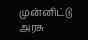முன்னிட்டு அரசு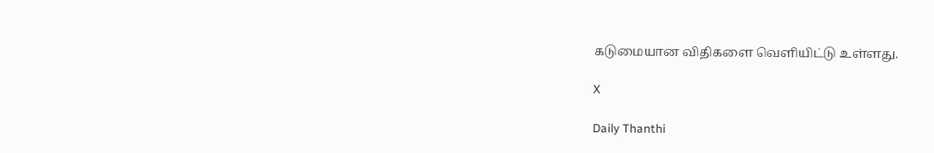கடுமையான விதிகளை வெளியிட்டு உள்ளது.

X

Daily Thanthi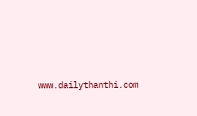www.dailythanthi.com